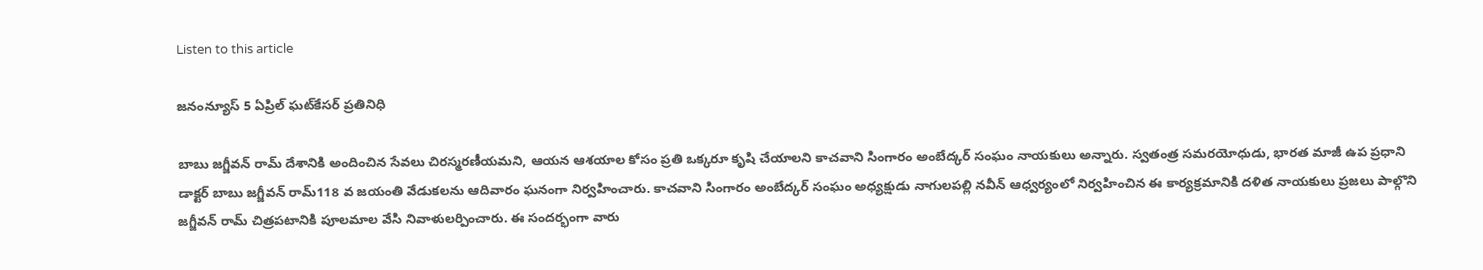Listen to this article

జనంన్యూస్ 5 ఏప్రిల్ ఘట్‌కేసర్ ప్రతినిధి

బాబు జగ్జీవన్ రామ్ దేశానికి అందించిన సేవలు చిరస్మరణీయమని, ఆయన ఆశయాల కోసం ప్రతి ఒక్కరూ కృషి చేయాలని కాచవాని సింగారం అంబేద్కర్ సంఘం నాయకులు అన్నారు. స్వతంత్ర సమరయోధుడు, భారత మాజీ ఉప ప్రధాని డాక్టర్ బాబు జగ్జీవన్ రామ్118 వ జయంతి వేడుకలను ఆదివారం ఘనంగా నిర్వహించారు. కాచవాని సింగారం అంబేద్కర్ సంఘం అధ్యక్షుడు నాగులపల్లి నవీన్ ఆధ్వర్యంలో నిర్వహించిన ఈ కార్యక్రమానికి దళిత నాయకులు ప్రజలు పాల్గొని జగ్జీవన్ రామ్ చిత్రపటానికి పూలమాల వేసి నివాళులర్పించారు. ఈ సందర్భంగా వారు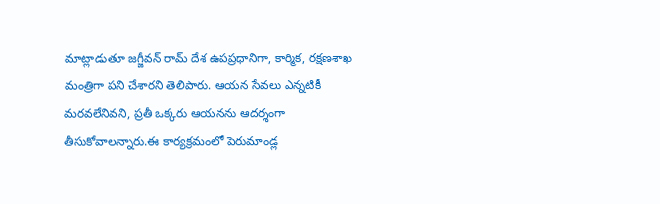మాట్లాడుతూ జగ్జీవన్ రామ్ దేశ ఉపప్రధానిగా, కార్మిక, రక్షణశాఖ మంత్రిగా పని చేశారని తెలిపారు. ఆయన సేవలు ఎన్నటికీ మరవలేనివని, ప్రతీ ఒక్కరు ఆయనను ఆదర్శంగా తీసుకోవాలన్నారు.ఈ కార్యక్రమంలో పెరుమాండ్ల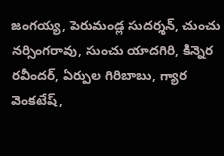జంగయ్య, పెరుమండ్ల సుదర్శన్, చుంచు నర్సింగరావు, సుంచు యాదగిరి, కిన్నెర రవీందర్, ఏర్పుల గిరిబాబు, గ్యార వెంకటేష్,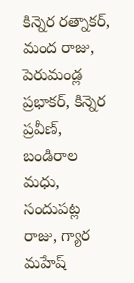కిన్నెర రత్నాకర్, మంద రాజు, పెరుమండ్ల ప్రభాకర్, కిన్నెర ప్రవీణ్, బండిరాల మధు, సందుపట్ల రాజు, గ్యార మహేష్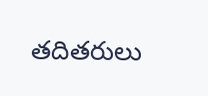తదితరులు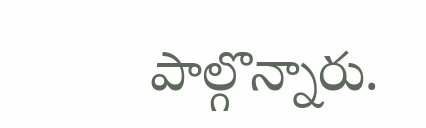పాల్గొన్నారు.